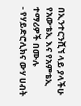በኢንተርንሺኘ ላይ ያላችሁ የአውቴኢ እና የአምቴኢ ተማሪዎች በሙሉ
- የሃይድሮሊክና ውሃ ሀብት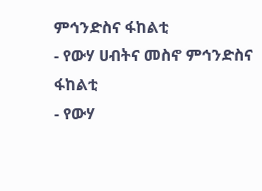ምኅንድስና ፋከልቲ
- የውሃ ሀብትና መስኖ ምኅንድስና ፋከልቲ
- የውሃ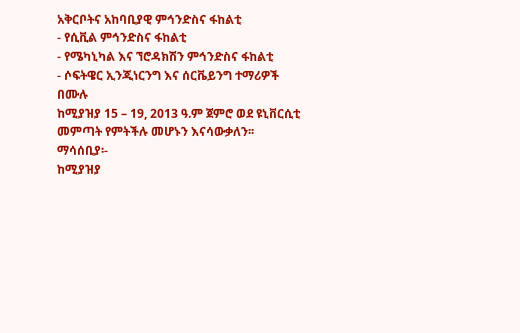አቅርቦትና አከባቢያዊ ምኅንድስና ፋከልቲ
- የሲቪል ምኅንድስና ፋከልቲ
- የሜካኒካል እና ኘሮዳክሽን ምኅንድስና ፋከልቲ
- ሶፍትዌር ኢንጂነርንግ እና ሰርቬይንግ ተማሪዎች በሙሉ
ከሚያዝያ 15 – 19, 2013 ዓ.ም ጀምሮ ወደ ዩኒቨርሲቲ መምጣት የምትችሉ መሆኑን እናሳውቃለን፡፡
ማሳሰቢያ፡-
ከሚያዝያ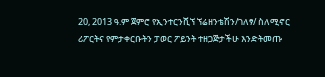20, 2013 ዓ.ም ጀምሮ የኢንተርንሺኘ ኘሬዘንቴሽን/ገለፃ/ ስለሚኖር ሪፖርትና የምታቀርቡትን ፓወር ፖይንት ተዘጋጅታችሁ እንድትመጡ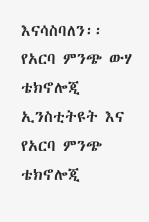እናሳስባለን፡፡
የአርባ ምንጭ ውሃ ቴክኖሎጂ ኢንስቲትዩት እና የአርባ ምንጭ ቴክኖሎጂ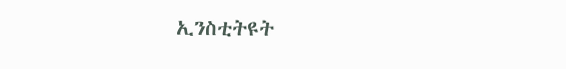ኢንስቲትዩት